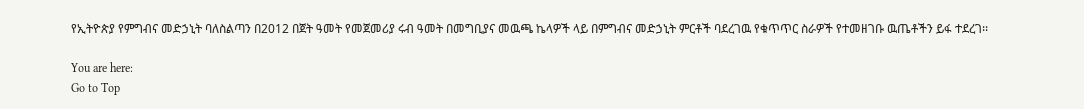የኢትዮጵያ የምግብና መድኃኒት ባለስልጣን በ2012 በጀት ዓመት የመጀመሪያ ሩብ ዓመት በመግቢያና መዉጫ ኬላዎች ላይ በምግብና መድኃኒት ምርቶች ባደረገዉ የቁጥጥር ስራዎች የተመዘገቡ ዉጤቶችን ይፋ ተደረገ፡፡

You are here:
Go to Top